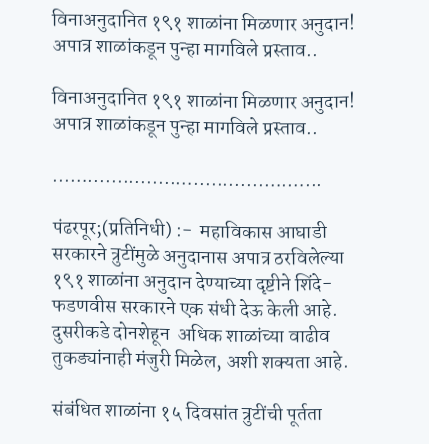विनाअनुदानित १९१ शाळांना मिळणार अनुदान! अपात्र शाळांकडून पुन्हा मागविले प्रस्ताव..

विनाअनुदानित १९१ शाळांना मिळणार अनुदान! अपात्र शाळांकडून पुन्हा मागविले प्रस्ताव..

...…...............…............….…...

पंढरपूर;(प्रतिनिधी) :-  महाविकास आघाडी सरकारने त्रुटींमुळे अनुदानास अपात्र ठरविलेल्या १९१ शाळांना अनुदान देण्याच्या दृष्टीने शिंदे-फडणवीस सरकारने एक संधी देऊ केली आहे. दुसरीकडे दोनशेहून  अधिक शाळांच्या वाढीव तुकड्यांनाही मंजुरी मिळेल, अशी शक्यता आहे.

संबंधित शाळांना १५ दिवसांत त्रुटींची पूर्तता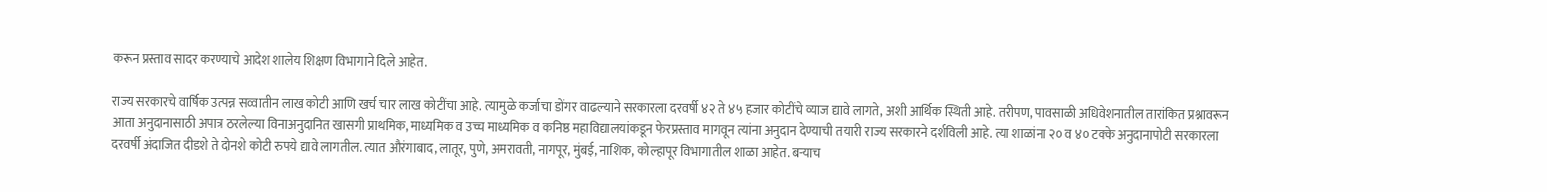करून प्रस्ताव सादर करण्याचे आदेश शालेय शिक्षण विभागाने दिले आहेत.

राज्य सरकारचे वार्षिक उत्पन्न सव्वातीन लाख कोटी आणि खर्च चार लाख कोटींचा आहे. त्यामुळे कर्जाचा डोंगर वाढल्याने सरकारला दरवर्षी ४२ ते ४५ हजार कोटींचे व्याज द्यावे लागते, अशी आर्थिक स्थिती आहे. तरीपण, पावसाळी अधिवेशनातील तारांकित प्रश्नावरून आता अनुदानासाठी अपात्र ठरलेल्या विनाअनुदानित खासगी प्राथमिक, माध्यमिक व उच्च माध्यमिक व कनिष्ठ महाविद्यालयांकडून फेरप्रस्ताव मागवून त्यांना अनुदान देण्याची तयारी राज्य सरकारने दर्शविली आहे. त्या शाळांना २० व ४० टक्के अनुदानापोटी सरकारला दरवर्षी अंदाजित दीडशे ते दोनशे कोटी रुपये द्यावे लागतील. त्यात औरंगाबाद, लातूर, पुणे, अमरावती, नागपूर, मुंबई, नाशिक, कोल्हापूर विभागातील शाळा आहेत. बऱ्याच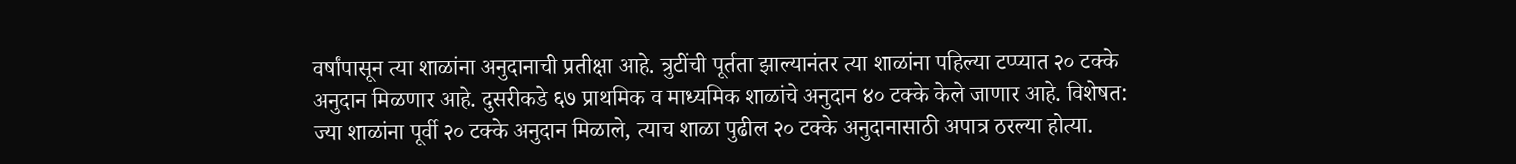वर्षांपासून त्या शाळांना अनुदानाची प्रतीक्षा आहे. त्रुटींची पूर्तता झाल्यानंतर त्या शाळांना पहिल्या टप्प्यात २० टक्के अनुदान मिळणार आहे. दुसरीकडे ६७ प्राथमिक व माध्यमिक शाळांचे अनुदान ४० टक्के केले जाणार आहे. विशेषत: ज्या शाळांना पूर्वी २० टक्के अनुदान मिळाले, त्याच शाळा पुढील २० टक्के अनुदानासाठी अपात्र ठरल्या होत्या.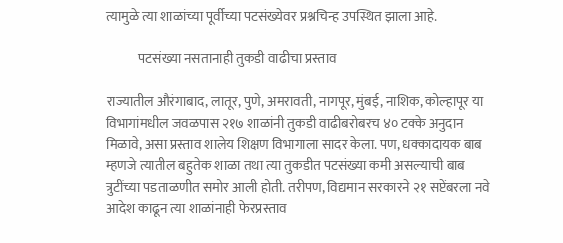त्यामुळे त्या शाळांच्या पूर्वीच्या पटसंख्येवर प्रश्नचिन्ह उपस्थित झाला आहे.

            पटसंख्या नसतानाही तुकडी वाढीचा प्रस्ताव

राज्यातील औरंगाबाद, लातूर, पुणे, अमरावती, नागपूर, मुंबई, नाशिक, कोल्हापूर या विभागांमधील जवळपास २१७ शाळांनी तुकडी वाढीबरोबरच ४० टक्के अनुदान मिळावे, असा प्रस्ताव शालेय शिक्षण विभागाला सादर केला. पण, धक्कादायक बाब म्हणजे त्यातील बहुतेक शाळा तथा त्या तुकडीत पटसंख्या कमी असल्याची बाब त्रुटींच्या पडताळणीत समोर आली होती. तरीपण, विद्यमान सरकारने २१ सप्टेंबरला नवे आदेश काढून त्या शाळांनाही फेरप्रस्ताव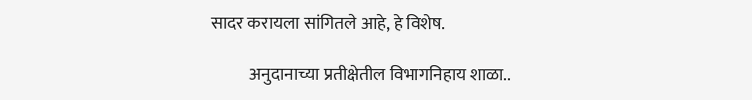सादर करायला सांगितले आहे, हे विशेष.

           अनुदानाच्या प्रतीक्षेतील विभागनिहाय शाळा..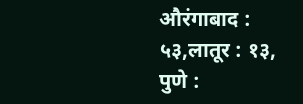औरंगाबाद : ५३,लातूर : १३, पुणे :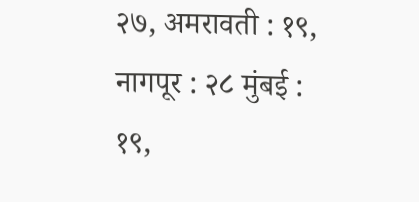२७, अमरावती : १९, नागपूर : २८ मुंबई : १९,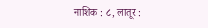नाशिक : ८, लातूर :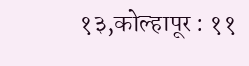१३,कोल्हापूर : ११